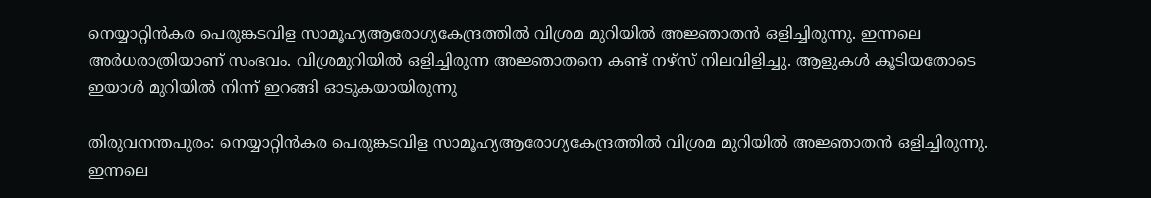നെയ്യാറ്റിൻകര പെരുങ്കടവിള സാമൂഹ്യആരോഗ്യകേന്ദ്രത്തിൽ വിശ്രമ മുറിയിൽ അജ്ഞാതൻ ഒളിച്ചിരുന്നു. ഇന്നലെ അർധരാത്രിയാണ് സംഭവം. വിശ്രമുറിയിൽ ഒളിച്ചിരുന്ന അജ്ഞാതനെ കണ്ട് നഴ്സ് നിലവിളിച്ചു. ആളുകൾ കൂടിയതോടെ ഇയാൾ മുറിയിൽ നിന്ന് ഇറങ്ങി ഓടുകയായിരുന്നു

തിരുവനന്തപുരം: നെയ്യാറ്റിൻകര പെരുങ്കടവിള സാമൂഹ്യആരോഗ്യകേന്ദ്രത്തിൽ വിശ്രമ മുറിയിൽ അജ്ഞാതൻ ഒളിച്ചിരുന്നു. ഇന്നലെ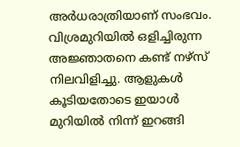അർധരാത്രിയാണ് സംഭവം. വിശ്രമുറിയിൽ ഒളിച്ചിരുന്ന അജ്ഞാതനെ കണ്ട് നഴ്സ് നിലവിളിച്ചു. ആളുകൾ കൂടിയതോടെ ഇയാൾ മുറിയിൽ നിന്ന് ഇറങ്ങി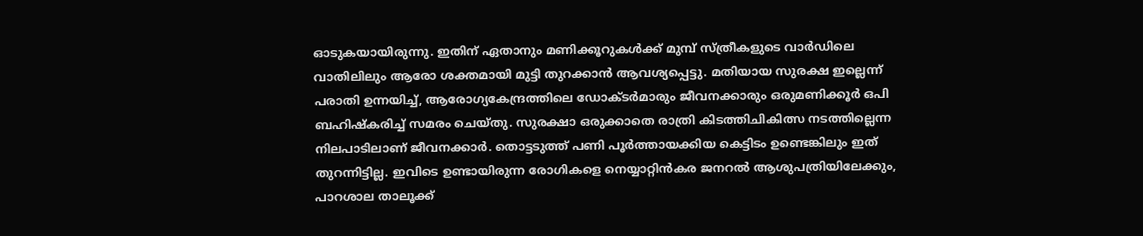ഓടുകയായിരുന്നു. ഇതിന് ഏതാനും മണിക്കൂറുകൾക്ക് മുമ്പ് സ്ത്രീകളുടെ വാര്‍ഡിലെ വാതിലിലും ആരോ ശക്തമായി മുട്ടി തുറക്കാൻ ആവശ്യപ്പെട്ടു. മതിയായ സുരക്ഷ ഇല്ലെന്ന് പരാതി ഉന്നയിച്ച്, ആരോഗ്യകേന്ദ്രത്തിലെ ഡോക്ടർമാരും ജീവനക്കാരും ഒരുമണിക്കൂർ ഒപി ബഹിഷ്കരിച്ച് സമരം ചെയ്തു. സുരക്ഷാ ഒരുക്കാതെ രാത്രി കിടത്തിചികിത്സ നടത്തില്ലെന്ന നിലപാടിലാണ് ജീവനക്കാര്‍. തൊട്ടടുത്ത് പണി പൂര്‍ത്തായക്കിയ കെട്ടിടം ഉണ്ടെങ്കിലും ഇത് തുറന്നിട്ടില്ല. ഇവിടെ ഉണ്ടായിരുന്ന രോഗികളെ നെയ്യാറ്റിന്‍കര ജനറല്‍ ആശുപത്രിയിലേക്കും, പാറശാല താലൂക്ക്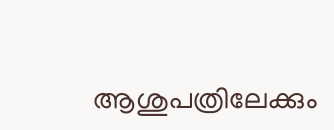ആശുപത്രിലേക്കും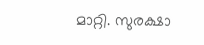മാറ്റി. സുരക്ഷാ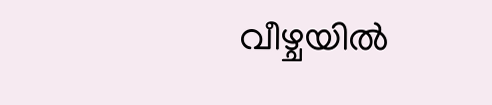വീഴ്ചയിൽ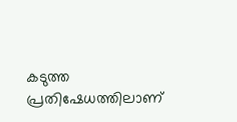കടുത്ത പ്രതിഷേധത്തിലാണ്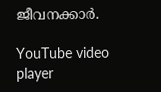ജീവനക്കാര്‍.

YouTube video player